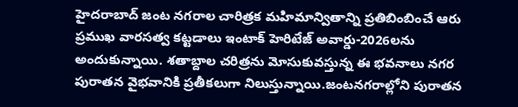హైదరాబాద్ జంట నగరాల చారిత్రక మహిమాన్వితాన్ని ప్రతిబింబించే ఆరు ప్రముఖ వారసత్వ కట్టడాలు ఇంటాక్ హెరిటేజ్ అవార్డు-2026లను అందుకున్నాయి. శతాబ్దాల చరిత్రను మోసుకువస్తున్న ఈ భవనాలు నగర పురాతన వైభవానికి ప్రతీకలుగా నిలుస్తున్నాయి.జంటనగరాల్లోని పురాతన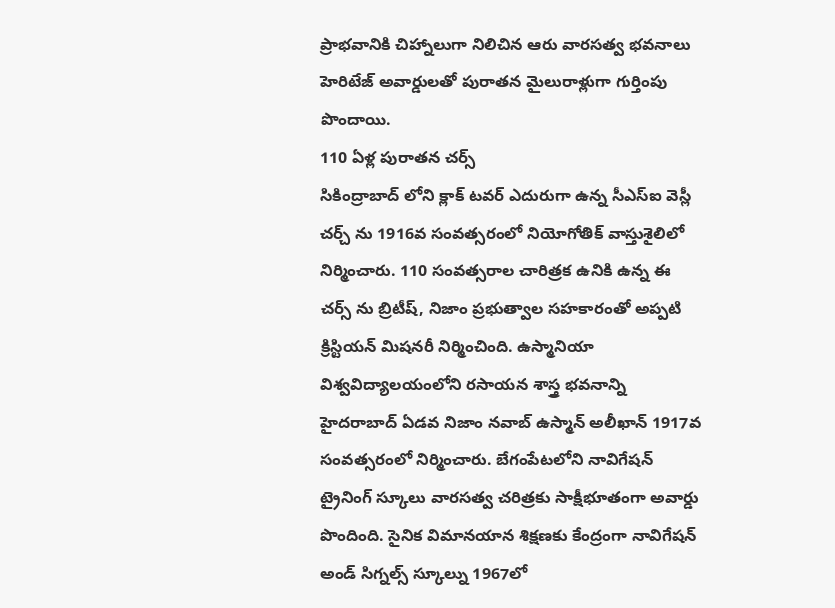ప్రాభవానికి చిహ్నాలుగా నిలిచిన ఆరు వారసత్వ భవనాలు హెరిటేజ్ అవార్డులతో పురాతన మైలురాళ్లుగా గుర్తింపు పొందాయి.
110 ఏళ్ల పురాతన చర్స్
సికింద్రాబాద్ లోని క్లాక్ టవర్ ఎదురుగా ఉన్న సీఎస్ఐ వెస్లీ చర్చ్ ను 1916వ సంవత్సరంలో నియోగోతిక్ వాస్తుశైలిలో నిర్మించారు. 110 సంవత్సరాల చారిత్రక ఉనికి ఉన్న ఈ చర్స్ ను బ్రిటీష్, నిజాం ప్రభుత్వాల సహకారంతో అప్పటి క్రిస్టియన్ మిషనరీ నిర్మించింది. ఉస్మానియా విశ్వవిద్యాలయంలోని రసాయన శాస్త్ర భవనాన్ని హైదరాబాద్ ఏడవ నిజాం నవాబ్ ఉస్మాన్ అలీఖాన్ 1917వ సంవత్సరంలో నిర్మించారు. బేగంపేటలోని నావిగేషన్ ట్రైనింగ్ స్కూలు వారసత్వ చరిత్రకు సాక్షీభూతంగా అవార్డు పొందింది. సైనిక విమానయాన శిక్షణకు కేంద్రంగా నావిగేషన్ అండ్ సిగ్నల్స్ స్కూల్ను 1967లో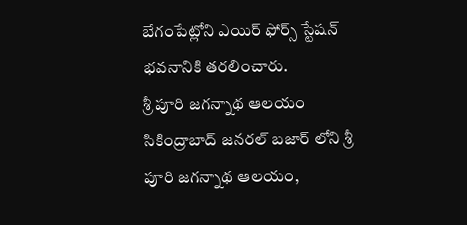బేగంపేట్లోని ఎయిర్ ఫోర్స్ స్టేషన్ భవనానికి తరలించారు.
శ్రీ పూరి జగన్నాథ ఆలయం
సికింద్రాబాద్ జనరల్ బజార్ లోని శ్రీ పూరి జగన్నాథ ఆలయం,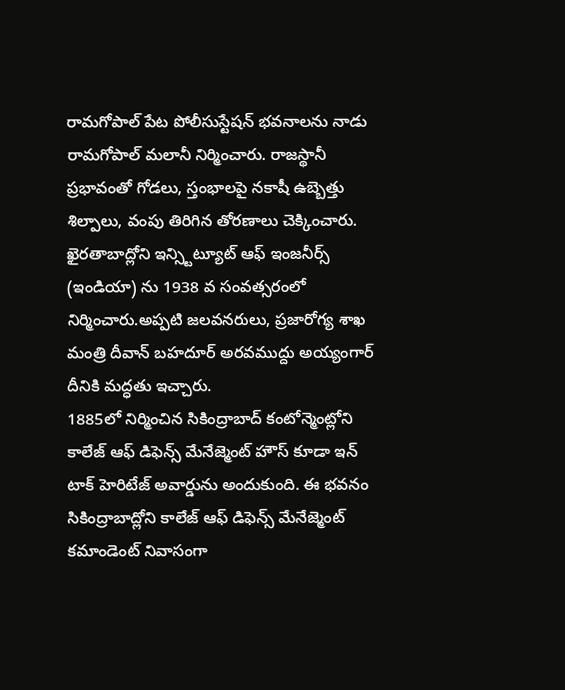రామగోపాల్ పేట పోలీసుస్టేషన్ భవనాలను నాడు రామగోపాల్ మలానీ నిర్మించారు. రాజస్థానీ ప్రభావంతో గోడలు, స్తంభాలపై నకాషీ ఉబ్బెత్తు శిల్పాలు, వంపు తిరిగిన తోరణాలు చెక్కించారు. ఖైరతాబాద్లోని ఇన్స్టిట్యూట్ ఆఫ్ ఇంజనీర్స్ (ఇండియా) ను 1938 వ సంవత్సరంలో నిర్మించారు.అప్పటి జలవనరులు, ప్రజారోగ్య శాఖ మంత్రి దీవాన్ బహదూర్ అరవముద్దు అయ్యంగార్ దీనికి మద్ధతు ఇచ్చారు.
1885లో నిర్మించిన సికింద్రాబాద్ కంటోన్మెంట్లోని కాలేజ్ ఆఫ్ డిఫెన్స్ మేనేజ్మెంట్ హౌస్ కూడా ఇన్ టాక్ హెరిటేజ్ అవార్డును అందుకుంది. ఈ భవనం సికింద్రాబాద్లోని కాలేజ్ ఆఫ్ డిఫెన్స్ మేనేజ్మెంట్ కమాండెంట్ నివాసంగా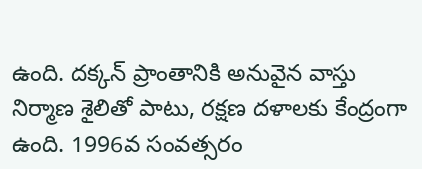ఉంది. దక్కన్ ప్రాంతానికి అనువైన వాస్తు నిర్మాణ శైలితో పాటు, రక్షణ దళాలకు కేంద్రంగా ఉంది. 1996వ సంవత్సరం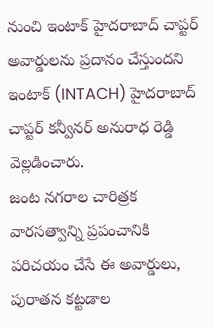నుంచి ఇంటాక్ హైదరాబాద్ చాప్టర్ అవార్డులను ప్రదానం చేస్తుందని ఇంటాక్ (INTACH) హైదరాబాద్ చాప్టర్ కన్వీనర్ అనురాధ రెడ్డి వెల్లడించారు.
జంట నగరాల చారిత్రక వారసత్వాన్ని ప్రపంచానికి పరిచయం చేసే ఈ అవార్డులు, పురాతన కట్టడాల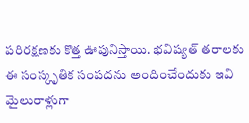పరిరక్షణకు కొత్త ఊపునిస్తాయి. భవిష్యత్ తరాలకు ఈ సంస్కృతిక సంపదను అందించేందుకు ఇవి మైలురాళ్లుగా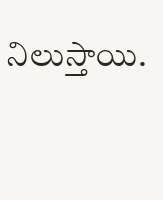నిలుస్తాయి.